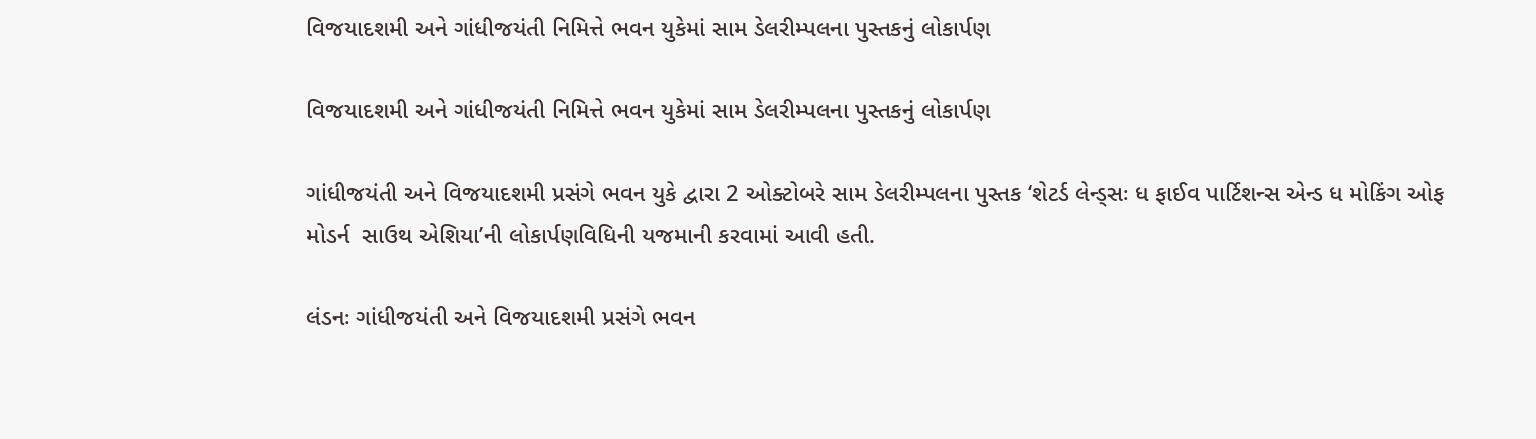વિજયાદશમી અને ગાંધીજયંતી નિમિત્તે ભવન યુકેમાં સામ ડેલરીમ્પલના પુસ્તકનું લોકાર્પણ

વિજયાદશમી અને ગાંધીજયંતી નિમિત્તે ભવન યુકેમાં સામ ડેલરીમ્પલના પુસ્તકનું લોકાર્પણ

ગાંધીજયંતી અને વિજયાદશમી પ્રસંગે ભવન યુકે દ્વારા 2 ઓક્ટોબરે સામ ડેલરીમ્પલના પુસ્તક ‘શેટર્ડ લેન્ડ્સઃ ધ ફાઈવ પાર્ટિશન્સ એન્ડ ધ મોકિંગ ઓફ મોડર્ન  સાઉથ એશિયા’ની લોકાર્પણવિધિની યજમાની કરવામાં આવી હતી.

લંડનઃ ગાંધીજયંતી અને વિજયાદશમી પ્રસંગે ભવન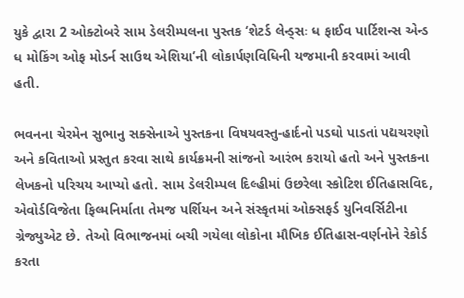યુકે દ્વારા 2 ઓક્ટોબરે સામ ડેલરીમ્પલના પુસ્તક ‘શેટર્ડ લેન્ડ્સઃ ધ ફાઈવ પાર્ટિશન્સ એન્ડ ધ મોકિંગ ઓફ મોડર્ન સાઉથ એશિયા’ની લોકાર્પણવિધિની યજમાની કરવામાં આવી હતી.

ભવનના ચેરમેન સુભાનુ સક્સેનાએ પુસ્તકના વિષયવસ્તુ-હાર્દનો પડઘો પાડતાં પદ્યચરણો અને કવિતાઓ પ્રસ્તુત કરવા સાથે કાર્યક્રમની સાંજનો આરંભ કરાયો હતો અને પુસ્તકના લેખકનો પરિચય આપ્યો હતો. સામ ડેલરીમ્પલ દિલ્હીમાં ઉછરેલા સ્કોટિશ ઈતિહાસવિદ, એવોર્ડવિજેતા ફિલ્મનિર્માતા તેમજ પર્શિયન અને સંસ્કૃતમાં ઓક્સફર્ડ યુનિવર્સિટીના ગ્રેજ્યુએટ છે. તેઓ વિભાજનમાં બચી ગયેલા લોકોના મૌખિક ઈતિહાસ-વર્ણનોને રેકોર્ડ કરતા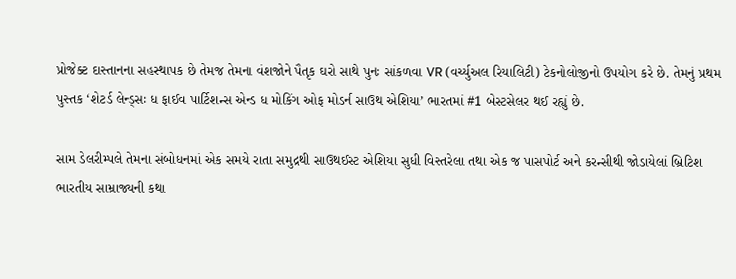પ્રોજેક્ટ દાસ્તાનના સહસ્થાપક છે તેમજ તેમના વંશજોને પૈતૃક ઘરો સાથે પુનઃ સાંકળવા VR (વર્ચ્યુઅલ રિયાલિટી) ટેકનોલોજીનો ઉપયોગ કરે છે. તેમનું પ્રથમ પુસ્તક ‘શેટર્ડ લેન્ડ્સઃ ધ ફાઈવ પાર્ટિશન્સ એન્ડ ધ મોકિંગ ઓફ મોડર્ન સાઉથ એશિયા’ ભારતમાં #1 બેસ્ટસેલર થઈ રહ્યું છે.

સામ ડેલરીમ્પલે તેમના સંબોધનમાં એક સમયે રાતા સમુદ્રથી સાઉથઈસ્ટ એશિયા સુધી વિસ્તરેલા તથા એક જ પાસપોર્ટ અને કરન્સીથી જોડાયેલાં બ્રિટિશ ભારતીય સામ્રાજ્યની કથા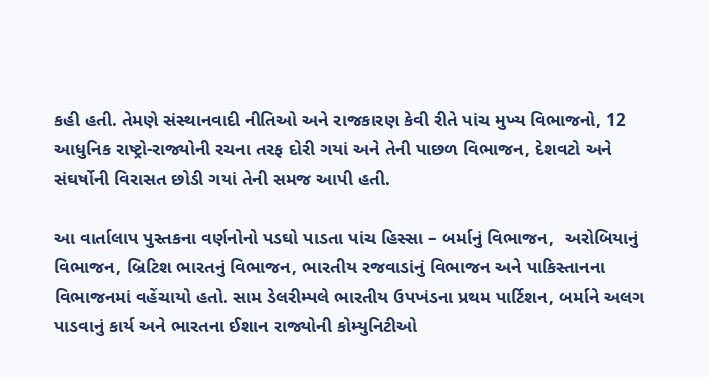કહી હતી. તેમણે સંસ્થાનવાદી નીતિઓ અને રાજકારણ કેવી રીતે પાંચ મુખ્ય વિભાજનો, 12 આધુનિક રાષ્ટ્રો-રાજ્યોની રચના તરફ દોરી ગયાં અને તેની પાછળ વિભાજન, દેશવટો અને સંઘર્ષોની વિરાસત છોડી ગયાં તેની સમજ આપી હતી.

આ વાર્તાલાપ પુસ્તકના વર્ણનોનો પડઘો પાડતા પાંચ હિસ્સા – બર્માનું વિભાજન,  અરોબિયાનું વિભાજન, બ્રિટિશ ભારતનું વિભાજન, ભારતીય રજવાડાંનું વિભાજન અને પાકિસ્તાનના વિભાજનમાં વહેંચાયો હતો. સામ ડેલરીમ્પલે ભારતીય ઉપખંડના પ્રથમ પાર્ટિશન, બર્માને અલગ પાડવાનું કાર્ય અને ભારતના ઈશાન રાજ્યોની કોમ્યુનિટીઓ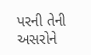પરની તેની અસરોને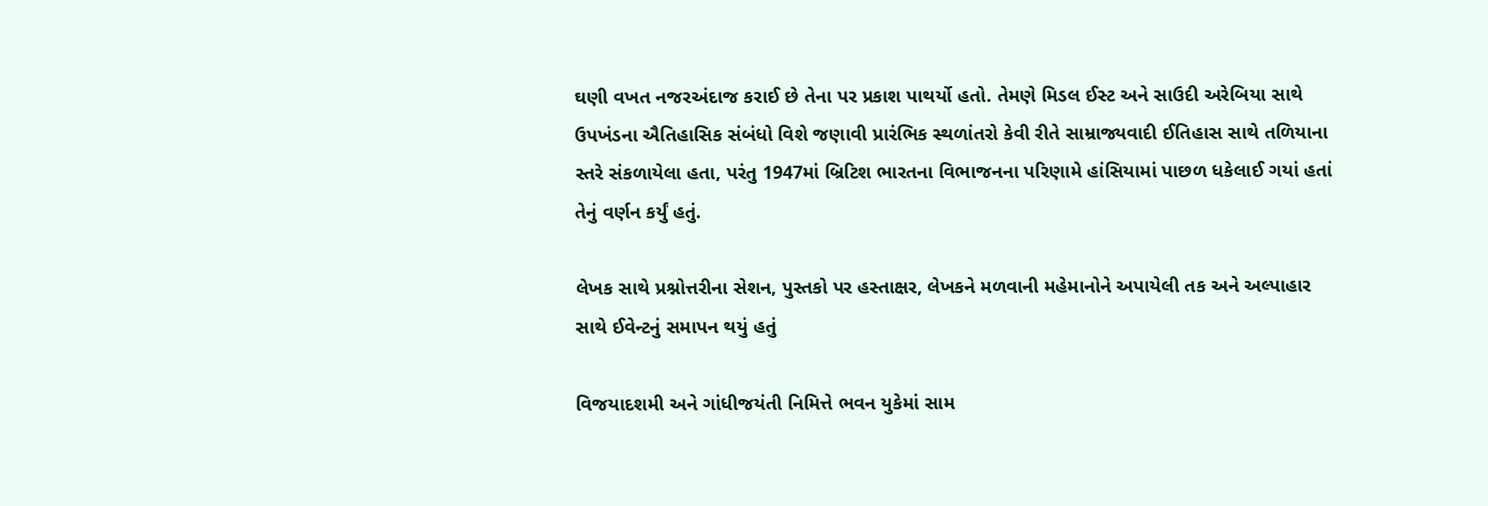ઘણી વખત નજરઅંદાજ કરાઈ છે તેના પર પ્રકાશ પાથર્યો હતો. તેમણે મિડલ ઈસ્ટ અને સાઉદી અરેબિયા સાથે ઉપખંડના ઐતિહાસિક સંબંધો વિશે જણાવી પ્રારંભિક સ્થળાંતરો કેવી રીતે સામ્રાજ્યવાદી ઈતિહાસ સાથે તળિયાના સ્તરે સંકળાયેલા હતા, પરંતુ 1947માં બ્રિટિશ ભારતના વિભાજનના પરિણામે હાંસિયામાં પાછળ ધકેલાઈ ગયાં હતાં તેનું વર્ણન કર્યું હતું.

લેખક સાથે પ્રશ્નોત્તરીના સેશન, પુસ્તકો પર હસ્તાક્ષર, લેખકને મળવાની મહેમાનોને અપાયેલી તક અને અલ્પાહાર સાથે ઈવેન્ટનું સમાપન થયું હતું

વિજયાદશમી અને ગાંધીજયંતી નિમિત્તે ભવન યુકેમાં સામ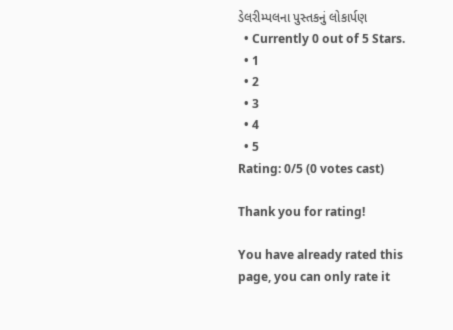ડેલરીમ્પલના પુસ્તકનું લોકાર્પણ
  • Currently 0 out of 5 Stars.
  • 1
  • 2
  • 3
  • 4
  • 5
Rating: 0/5 (0 votes cast)

Thank you for rating!

You have already rated this page, you can only rate it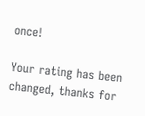once!

Your rating has been changed, thanks for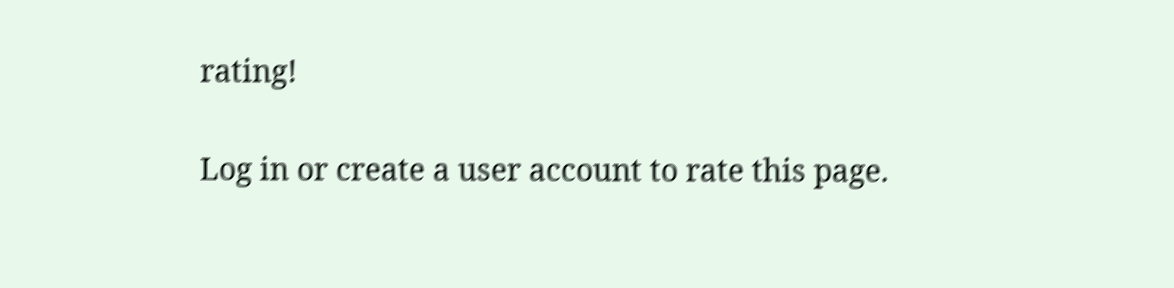rating!

Log in or create a user account to rate this page.